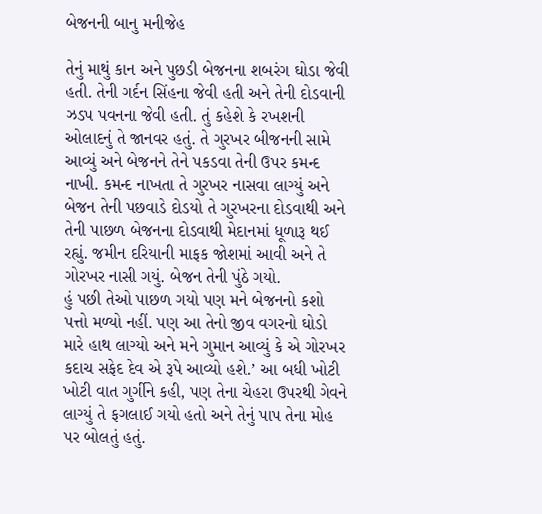બેજનની બાનુ મનીજેહ

તેનું માથું કાન અને પુછડી બેજનના શબરંગ ઘોડા જેવી હતી. તેની ગર્દન સિંહના જેવી હતી અને તેની દોડવાની ઝડપ પવનના જેવી હતી. તું કહેશે કે રખશની ઓલાદનું તે જાનવર હતું. તે ગુરખર બીજનની સામે આવ્યું અને બેજનને તેને પકડવા તેની ઉપર કમન્દ નાખી. કમન્દ નાખતા તે ગુરખર નાસવા લાગ્યું અને બેજન તેની પછવાડે દોડયો તે ગુરખરના દોડવાથી અને તેની પાછળ બેજનના દોડવાથી મેદાનમાં ધૂળારૂ થઈ રહ્યું. જમીન દરિયાની માફક જોશમાં આવી અને તે ગોરખર નાસી ગયું. બેજન તેની પુંઠે ગયો.
હું પછી તેઓ પાછળ ગયો પણ મને બેજનનો કશો પત્તો મળ્યો નહીં. પણ આ તેનો જીવ વગરનો ઘોડો મારે હાથ લાગ્યો અને મને ગુમાન આવ્યું કે એ ગોરખર કદાચ સફેદ દેવ એ રૂપે આવ્યો હશે.’ આ બધી ખોટી ખોટી વાત ગુર્ગીને કહી, પણ તેના ચેહરા ઉપરથી ગેવને લાગ્યું તે ફગલાઈ ગયો હતો અને તેનું પાપ તેના મોહ પર બોલતું હતું.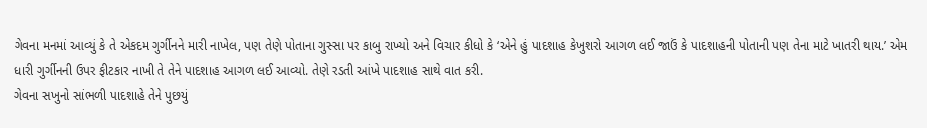ગેવના મનમાં આવ્યું કે તે એકદમ ગુર્ગીનને મારી નાખેલ, પણ તેણે પોતાના ગુસ્સા પર કાબુ રાખ્યો અને વિચાર કીધો કે ‘એને હું પાદશાહ કેખુશરો આગળ લઈ જાઉં કે પાદશાહની પોતાની પણ તેના માટે ખાતરી થાય.’ એમ ધારી ગુર્ગીનની ઉપર ફીટકાર નાખી તે તેને પાદશાહ આગળ લઈ આવ્યો. તેણે રડતી આંખે પાદશાહ સાથે વાત કરી.
ગેવના સખુનો સાંભળી પાદશાહે તેને પુછયું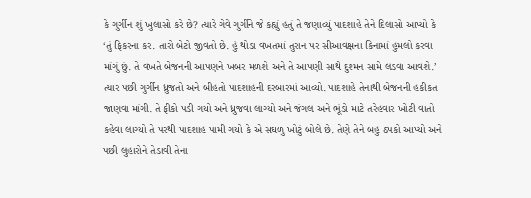કે ગુર્ગીન શું ખુલાસો કરે છે? ત્યારે ગેવે ગુર્ગીને જે કહ્યું હતું તે જણાવ્યું પાદશાહે તેને દિલાસો આપ્યો કે ‘તું ફિકરના કર. તારો બેટો જીવતો છે. હું થોડા વખતમાં તુરાન પર સીઆવક્ષના કિનામાં હુમલો કરવા માંગું છું. તે વખતે બેજનની આપણને ખબર મળશે અને તે આપણી સાથે દુશ્મન સામે લડવા આવશે.’
ત્યાર પછી ગુર્ગીન ધ્રુજતો અને બીહતો પાદશાહની દરબારમાં આવ્યો. પાદશાહે તેનાથી બેજનની હકીકત જાણવા માંગી. તે ફીકો પડી ગયો અને ધ્રુજવા લાગ્યો અને જંગલ અને ભૂંડો માટે તરેહવાર ખોટી વાતો કહેવા લાગ્યો તે પરથી પાદશાહ પામી ગયો કે એ સઘળુ ખોટું બોલે છે. તેણે તેને બહુ ઠપકો આપ્યો અને પછી લુહારોને તેડાવી તેના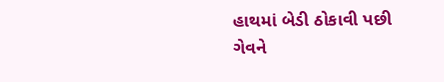હાથમાં બેડી ઠોકાવી પછી ગેવને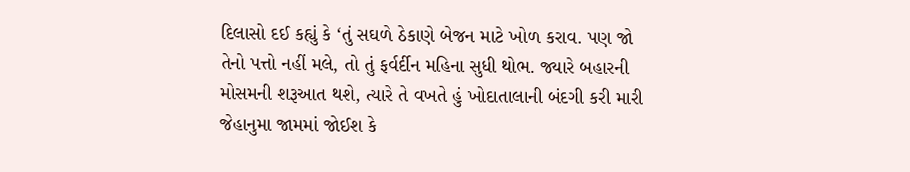દિલાસો દઈ કહ્યું કે ‘તું સઘળે ઠેકાણે બેજન માટે ખોળ કરાવ. પણ જો તેનો પત્તો નહીં મલે, તો તું ફર્વર્દીન મહિના સુધી થોભ. જ્યારે બહારની મોસમની શરૂઆત થશે, ત્યારે તે વખતે હું ખોદાતાલાની બંદગી કરી મારી જેહાનુમા જામમાં જોઈશ કે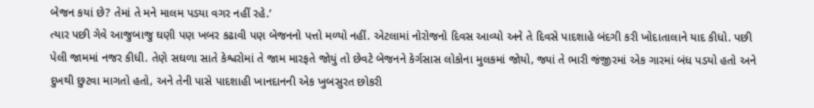બેજન કયાં છે? તેમાં તે મને માલમ પડયા વગર નહીં રહે.’
ત્યાર પછી ગેવે આજુબાજુ ઘણી પણ ખબર કઢાવી પણ બેજનનો પત્તો મળ્યો નહીં. એટલામાં નોરોજનો દિવસ આવ્યો અને તે દિવસે પાદશાહે બંદગી કરી ખોદાતાલાને યાદ કીધો. પછી પેલી જામમાં નજર કીધી. તેણે સઘળા સાતે કેશ્વરોમાં તે જામ મારફતે જોયું તો છેવટે બેજનને કેર્ગસાસ લોકોના મુલકમાં જોયો, જ્યાં તે ભારી જંજીરમાં એક ગારમાં બંધ પડયો હતો અને દુખથી છુટવા માગતો હતો, અને તેની પાસે પાદશાહી ખાનદાનની એક ખુબસુરત છોકરી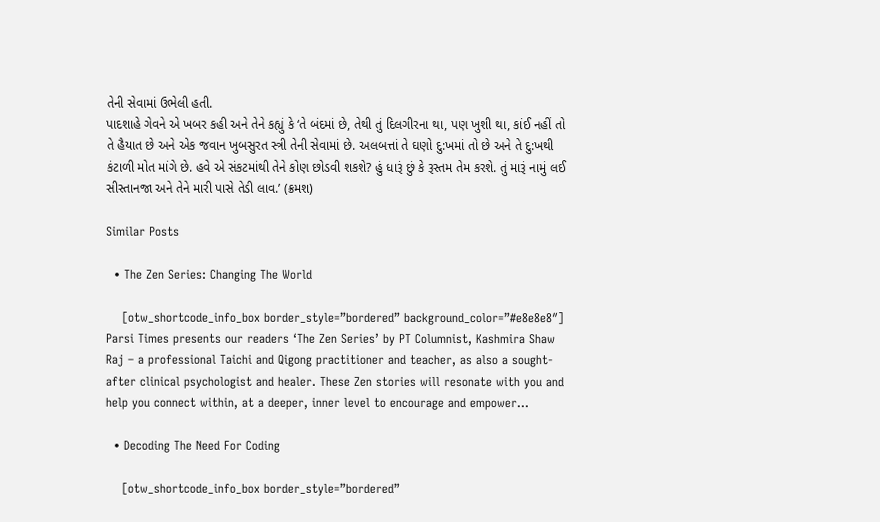તેની સેવામાં ઉભેલી હતી.
પાદશાહે ગેવને એ ખબર કહી અને તેને કહ્યું કે ‘તે બંદમાં છે, તેથી તું દિલગીરના થા, પણ ખુશી થા, કાંઈ નહીં તો તે હૈયાત છે અને એક જવાન ખુબસુરત સ્ત્રી તેની સેવામાં છે. અલબત્તાં તે ઘણો દુ:ખમાં તો છે અને તે દુ:ખથી કંટાળી મોત માંગે છે. હવે એ સંકટમાંથી તેને કોણ છોડવી શકશે? હું ધારૂં છું કે રૂસ્તમ તેમ કરશે. તું મારૂં નામું લઈ સીસ્તાનજા અને તેને મારી પાસે તેડી લાવ.’ (ક્રમશ)

Similar Posts

  • The Zen Series: Changing The World

    [otw_shortcode_info_box border_style=”bordered” background_color=”#e8e8e8″] Parsi Times presents our readers ‘The Zen Series’ by PT Columnist, Kashmira Shaw Raj – a professional Taichi and Qigong practitioner and teacher, as also a sought-after clinical psychologist and healer. These Zen stories will resonate with you and help you connect within, at a deeper, inner level to encourage and empower…

  • Decoding The Need For Coding

    [otw_shortcode_info_box border_style=”bordered”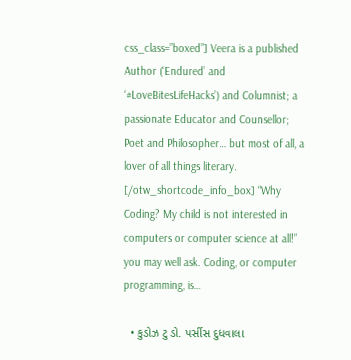css_class=”boxed”] Veera is a published Author (‘Endured’ and ‘#LoveBitesLifeHacks’) and Columnist; a passionate Educator and Counsellor; Poet and Philosopher… but most of all, a lover of all things literary.  [/otw_shortcode_info_box] “Why Coding? My child is not interested in computers or computer science at all!” you may well ask. Coding, or computer programming, is…

  • કુડોઝ ટુ ડો. પર્સીસ દુધવાલા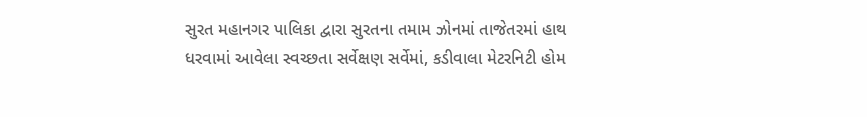સુરત મહાનગર પાલિકા દ્વારા સુરતના તમામ ઝોનમાં તાજેતરમાં હાથ ધરવામાં આવેલા સ્વચ્છતા સર્વેક્ષણ સર્વેમાં, કડીવાલા મેટરનિટી હોમ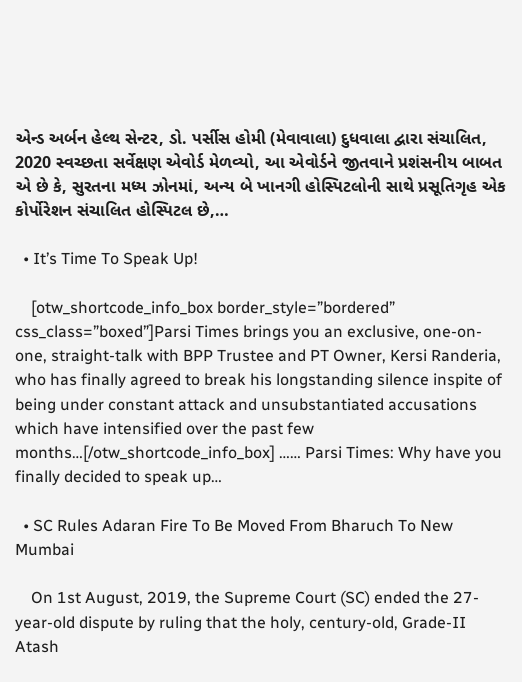એન્ડ અર્બન હેલ્થ સેન્ટર, ડો. પર્સીસ હોમી (મેવાવાલા) દુધવાલા દ્વારા સંચાલિત, 2020 સ્વચ્છતા સર્વેક્ષણ એવોર્ડ મેળવ્યો, આ એવોર્ડને જીતવાને પ્રશંસનીય બાબત એ છે કે, સુરતના મધ્ય ઝોનમાં, અન્ય બે ખાનગી હોસ્પિટલોની સાથે પ્રસૂતિગૃહ એક કોર્પોરેશન સંચાલિત હોસ્પિટલ છે,…

  • It’s Time To Speak Up!

    [otw_shortcode_info_box border_style=”bordered” css_class=”boxed”]Parsi Times brings you an exclusive, one-on-one, straight-talk with BPP Trustee and PT Owner, Kersi Randeria, who has finally agreed to break his longstanding silence inspite of being under constant attack and unsubstantiated accusations which have intensified over the past few months…[/otw_shortcode_info_box] …… Parsi Times: Why have you finally decided to speak up…

  • SC Rules Adaran Fire To Be Moved From Bharuch To New Mumbai

    On 1st August, 2019, the Supreme Court (SC) ended the 27-year-old dispute by ruling that the holy, century-old, Grade-II Atash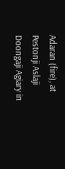Adaran (fire), at Pestonji Aslaji Doongaji Agiary in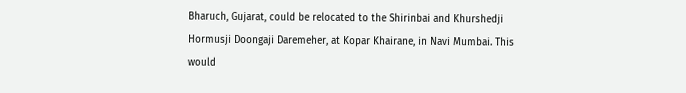Bharuch, Gujarat, could be relocated to the Shirinbai and Khurshedji Hormusji Doongaji Daremeher, at Kopar Khairane, in Navi Mumbai. This would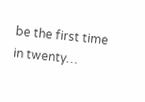be the first time in twenty…